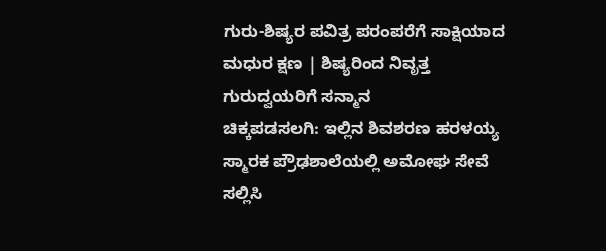ಗುರು-ಶಿಷ್ಯರ ಪವಿತ್ರ ಪರಂಪರೆಗೆ ಸಾಕ್ಷಿಯಾದ ಮಧುರ ಕ್ಷಣ | ಶಿಷ್ಯರಿಂದ ನಿವೃತ್ತ ಗುರುದ್ವಯರಿಗೆ ಸನ್ಮಾನ
ಚಿಕ್ಕಪಡಸಲಗಿ: ಇಲ್ಲಿನ ಶಿವಶರಣ ಹರಳಯ್ಯ ಸ್ಮಾರಕ ಪ್ರೌಢಶಾಲೆಯಲ್ಲಿ ಅಮೋಘ ಸೇವೆ ಸಲ್ಲಿಸಿ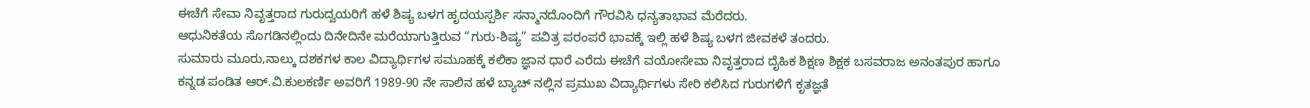ಈಚೆಗೆ ಸೇವಾ ನಿವೃತ್ತರಾದ ಗುರುದ್ವಯರಿಗೆ ಹಳೆ ಶಿಷ್ಯ ಬಳಗ ಹೃದಯಸ್ಪರ್ಶಿ ಸನ್ಮಾನದೊಂದಿಗೆ ಗೌರವಿಸಿ ಧನ್ಯತಾಭಾವ ಮೆರೆದರು.
ಆಧುನಿಕತೆಯ ಸೊಗಡಿನಲ್ಲಿಂದು ದಿನೇದಿನೇ ಮರೆಯಾಗುತ್ತಿರುವ “ಗುರು-ಶಿಷ್ಯ” ಪವಿತ್ರ ಪರಂಪರೆ ಭಾವಕ್ಕೆ ಇಲ್ಲಿ ಹಳೆ ಶಿಷ್ಯ ಬಳಗ ಜೀವಕಳೆ ತಂದರು.
ಸುಮಾರು ಮೂರು,ನಾಲ್ಕು ದಶಕಗಳ ಕಾಲ ವಿದ್ಯಾರ್ಥಿಗಳ ಸಮೂಹಕ್ಕೆ ಕಲಿಕಾ ಜ್ಞಾನ ಧಾರೆ ಎರೆದು ಈಚೆಗೆ ವಯೋಸೇವಾ ನಿವೃತ್ತರಾದ ದೈಹಿಕ ಶಿಕ್ಷಣ ಶಿಕ್ಷಕ ಬಸವರಾಜ ಅನಂತಪುರ ಹಾಗೂ ಕನ್ನಡ ಪಂಡಿತ ಆರ್.ವಿ.ಕುಲಕರ್ಣಿ ಅವರಿಗೆ 1989-90 ನೇ ಸಾಲಿನ ಹಳೆ ಬ್ಯಾಚ್ ನಲ್ಲಿನ ಪ್ರಮುಖ ವಿದ್ಯಾರ್ಥಿಗಳು ಸೇರಿ ಕಲಿಸಿದ ಗುರುಗಳಿಗೆ ಕೃತಜ್ಞತೆ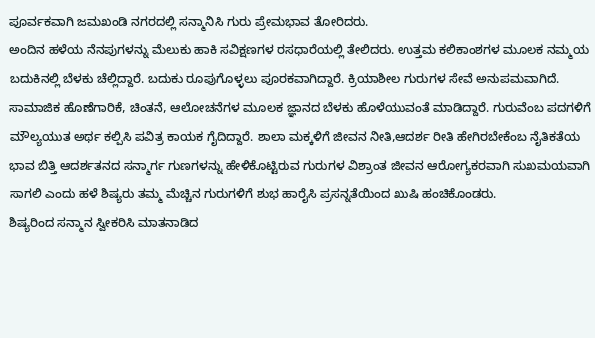ಪೂರ್ವಕವಾಗಿ ಜಮಖಂಡಿ ನಗರದಲ್ಲಿ ಸನ್ಮಾನಿಸಿ ಗುರು ಪ್ರೇಮಭಾವ ತೋರಿದರು.
ಅಂದಿನ ಹಳೆಯ ನೆನಪುಗಳನ್ನು ಮೆಲುಕು ಹಾಕಿ ಸವಿಕ್ಷಣಗಳ ರಸಧಾರೆಯಲ್ಲಿ ತೇಲಿದರು. ಉತ್ತಮ ಕಲಿಕಾಂಶಗಳ ಮೂಲಕ ನಮ್ಮಯ ಬದುಕಿನಲ್ಲಿ ಬೆಳಕು ಚೆಲ್ಲಿದ್ದಾರೆ. ಬದುಕು ರೂಪುಗೊಳ್ಳಲು ಪೂರಕವಾಗಿದ್ದಾರೆ. ಕ್ರಿಯಾಶೀಲ ಗುರುಗಳ ಸೇವೆ ಅನುಪಮವಾಗಿದೆ. ಸಾಮಾಜಿಕ ಹೊಣೆಗಾರಿಕೆ, ಚಿಂತನೆ, ಆಲೋಚನೆಗಳ ಮೂಲಕ ಜ್ಞಾನದ ಬೆಳಕು ಹೊಳೆಯುವಂತೆ ಮಾಡಿದ್ದಾರೆ. ಗುರುವೆಂಬ ಪದಗಳಿಗೆ ಮೌಲ್ಯಯುತ ಅರ್ಥ ಕಲ್ಪಿಸಿ ಪವಿತ್ರ ಕಾಯಕ ಗೈದಿದ್ದಾರೆ. ಶಾಲಾ ಮಕ್ಕಳಿಗೆ ಜೀವನ ನೀತಿ,ಆದರ್ಶ ರೀತಿ ಹೇಗಿರಬೇಕೆಂಬ ನೈತಿಕತೆಯ ಭಾವ ಬಿತ್ತಿ ಆದರ್ಶತನದ ಸನ್ಮಾರ್ಗ ಗುಣಗಳನ್ನು ಹೇಳಿಕೊಟ್ಟಿರುವ ಗುರುಗಳ ವಿಶ್ರಾಂತ ಜೀವನ ಆರೋಗ್ಯಕರವಾಗಿ ಸುಖಮಯವಾಗಿ ಸಾಗಲಿ ಎಂದು ಹಳೆ ಶಿಷ್ಯರು ತಮ್ಮ ಮೆಚ್ಚಿನ ಗುರುಗಳಿಗೆ ಶುಭ ಹಾರೈಸಿ ಪ್ರಸನ್ನತೆಯಿಂದ ಖುಷಿ ಹಂಚಿಕೊಂಡರು.
ಶಿಷ್ಯರಿಂದ ಸನ್ಮಾನ ಸ್ವೀಕರಿಸಿ ಮಾತನಾಡಿದ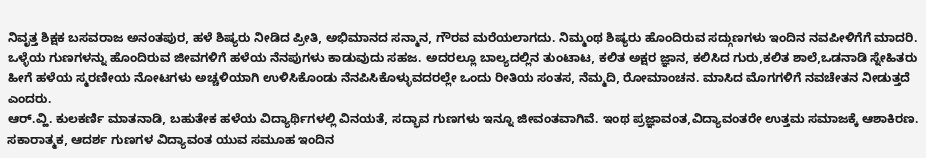ನಿವೃತ್ತ ಶಿಕ್ಷಕ ಬಸವರಾಜ ಅನಂತಪುರ, ಹಳೆ ಶಿಷ್ಯರು ನೀಡಿದ ಪ್ರೀತಿ, ಅಭಿಮಾನದ ಸನ್ಮಾನ, ಗೌರವ ಮರೆಯಲಾಗದು. ನಿಮ್ಮಂಥ ಶಿಷ್ಯರು ಹೊಂದಿರುವ ಸದ್ಗುಣಗಳು ಇಂದಿನ ನವಪೀಳಿಗೆಗೆ ಮಾದರಿ. ಒಳ್ಳೆಯ ಗುಣಗಳನ್ನು ಹೊಂದಿರುವ ಜೀವಗಳಿಗೆ ಹಳೆಯ ನೆನಪುಗಳು ಕಾಡುವುದು ಸಹಜ. ಅದರಲ್ಲೂ ಬಾಲ್ಯದಲ್ಲಿನ ತುಂಟಾಟ, ಕಲಿತ ಅಕ್ಷರ ಜ್ಞಾನ, ಕಲಿಸಿದ ಗುರು,ಕಲಿತ ಶಾಲೆ,ಒಡನಾಡಿ ಸ್ನೇಹಿತರು ಹೀಗೆ ಹಳೆಯ ಸ್ಮರಣೀಯ ನೋಟಗಳು ಅಚ್ಚಳಿಯಾಗಿ ಉಳಿಸಿಕೊಂಡು ನೆನಪಿಸಿಕೊಳ್ಳುವದರಲ್ಲೇ ಒಂದು ರೀತಿಯ ಸಂತಸ, ನೆಮ್ಮದಿ, ರೋಮಾಂಚನ. ಮಾಸಿದ ಮೊಗಗಳಿಗೆ ನವಚೇತನ ನೀಡುತ್ತದೆ ಎಂದರು.
ಆರ್.ವ್ಹಿ. ಕುಲಕರ್ಣಿ ಮಾತನಾಡಿ, ಬಹುತೇಕ ಹಳೆಯ ವಿದ್ಯಾರ್ಥಿಗಳಲ್ಲಿ ವಿನಯತೆ, ಸದ್ಭಾವ ಗುಣಗಳು ಇನ್ನೂ ಜೀವಂತವಾಗಿವೆ. ಇಂಥ ಪ್ರಜ್ಞಾವಂತ,ವಿದ್ಯಾವಂತರೇ ಉತ್ತಮ ಸಮಾಜಕ್ಕೆ ಆಶಾಕಿರಣ. ಸಕಾರಾತ್ಮಕ, ಆದರ್ಶ ಗುಣಗಳ ವಿದ್ಯಾವಂತ ಯುವ ಸಮೂಹ ಇಂದಿನ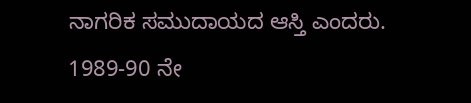ನಾಗರಿಕ ಸಮುದಾಯದ ಆಸ್ತಿ ಎಂದರು.
1989-90 ನೇ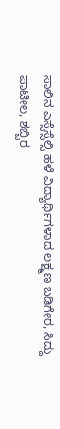ಸಾಲಿನ ಎಸ್ಸೆಸ್ಸೆಲ್ಸಿ ಹಳೆ ವಿದ್ಯಾರ್ಥಿಗಳಾದ ಲಕ್ಷ್ಮಣ ಬಡಿಗೇರ, ಸಿದ್ದು ಪಾಟೀಲ, ಶಬ್ಬಿರ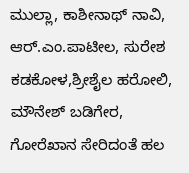ಮುಲ್ಲಾ, ಕಾಶೀನಾಥ್ ನಾವಿ, ಆರ್.ಎಂ.ಪಾಟೀಲ, ಸುರೇಶ ಕಡಕೋಳ,ಶ್ರೀಶೈಲ ಹರೋಲಿ, ಮೌನೇಶ್ ಬಡಿಗೇರ, ಗೋರೆಖಾನ ಸೇರಿದಂತೆ ಹಲ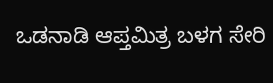ಒಡನಾಡಿ ಆಪ್ತಮಿತ್ರ ಬಳಗ ಸೇರಿ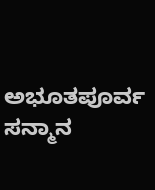ಅಭೂತಪೂರ್ವ ಸನ್ಮಾನ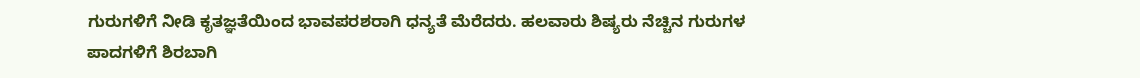ಗುರುಗಳಿಗೆ ನೀಡಿ ಕೃತಜ್ಞತೆಯಿಂದ ಭಾವಪರಶರಾಗಿ ಧನ್ಯತೆ ಮೆರೆದರು. ಹಲವಾರು ಶಿಷ್ಯರು ನೆಚ್ಚಿನ ಗುರುಗಳ ಪಾದಗಳಿಗೆ ಶಿರಬಾಗಿ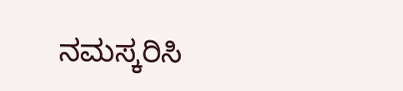ನಮಸ್ಕರಿಸಿ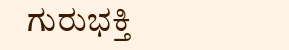ಗುರುಭಕ್ತಿ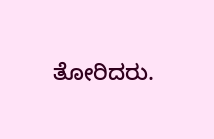ತೋರಿದರು.